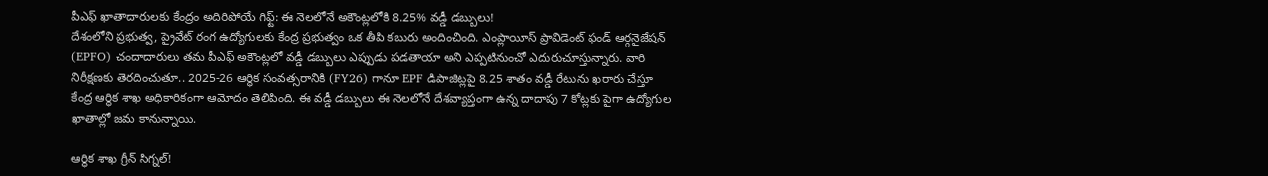పీఎఫ్ ఖాతాదారులకు కేంద్రం అదిరిపోయే గిఫ్ట్: ఈ నెలలోనే అకౌంట్లలోకి 8.25% వడ్డీ డబ్బులు!
దేశంలోని ప్రభుత్వ, ప్రైవేట్ రంగ ఉద్యోగులకు కేంద్ర ప్రభుత్వం ఒక తీపి కబురు అందించింది. ఎంప్లాయీస్ ప్రావిడెంట్ ఫండ్ ఆర్గనైజేషన్ (EPFO) చందాదారులు తమ పీఎఫ్ అకౌంట్లలో వడ్డీ డబ్బులు ఎప్పుడు పడతాయా అని ఎప్పటినుంచో ఎదురుచూస్తున్నారు. వారి నిరీక్షణకు తెరదించుతూ.. 2025-26 ఆర్థిక సంవత్సరానికి (FY26) గానూ EPF డిపాజిట్లపై 8.25 శాతం వడ్డీ రేటును ఖరారు చేస్తూ కేంద్ర ఆర్థిక శాఖ అధికారికంగా ఆమోదం తెలిపింది. ఈ వడ్డీ డబ్బులు ఈ నెలలోనే దేశవ్యాప్తంగా ఉన్న దాదాపు 7 కోట్లకు పైగా ఉద్యోగుల ఖాతాల్లో జమ కానున్నాయి.

ఆర్థిక శాఖ గ్రీన్ సిగ్నల్!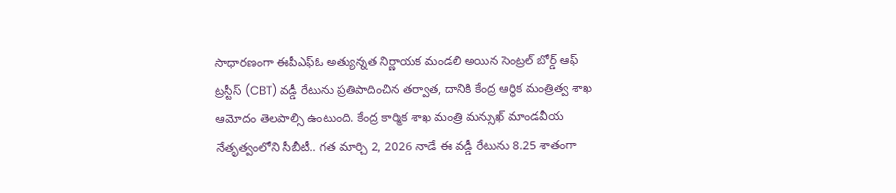సాధారణంగా ఈపీఎఫ్ఓ అత్యున్నత నిర్ణాయక మండలి అయిన సెంట్రల్ బోర్డ్ ఆఫ్ ట్రస్టీస్ (CBT) వడ్డీ రేటును ప్రతిపాదించిన తర్వాత, దానికి కేంద్ర ఆర్థిక మంత్రిత్వ శాఖ ఆమోదం తెలపాల్సి ఉంటుంది. కేంద్ర కార్మిక శాఖ మంత్రి మన్సుఖ్ మాండవీయ నేతృత్వంలోని సీబీటీ.. గత మార్చి 2, 2026 నాడే ఈ వడ్డీ రేటును 8.25 శాతంగా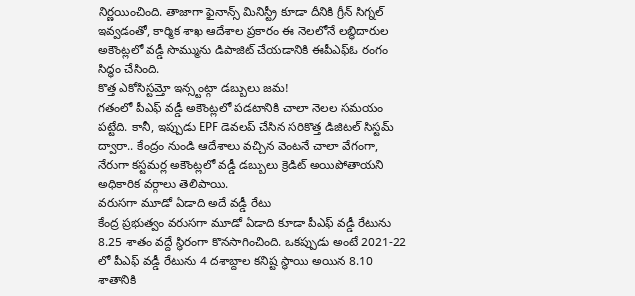నిర్ణయించింది. తాజాగా ఫైనాన్స్ మినిస్ట్రీ కూడా దీనికి గ్రీన్ సిగ్నల్ ఇవ్వడంతో, కార్మిక శాఖ ఆదేశాల ప్రకారం ఈ నెలలోనే లబ్ధిదారుల అకౌంట్లలో వడ్డీ సొమ్మును డిపాజిట్ చేయడానికి ఈపీఎఫ్ఓ రంగం సిద్ధం చేసింది.
కొత్త ఎకోసిస్టమ్తో ఇన్స్టంట్గా డబ్బులు జమ!
గతంలో పీఎఫ్ వడ్డీ అకౌంట్లలో పడటానికి చాలా నెలల సమయం పట్టేది. కానీ, ఇప్పుడు EPF డెవలప్ చేసిన సరికొత్త డిజిటల్ సిస్టమ్ ద్వారా.. కేంద్రం నుండి ఆదేశాలు వచ్చిన వెంటనే చాలా వేగంగా, నేరుగా కస్టమర్ల అకౌంట్లలో వడ్డీ డబ్బులు క్రెడిట్ అయిపోతాయని అధికారిక వర్గాలు తెలిపాయి.
వరుసగా మూడో ఏడాది అదే వడ్డీ రేటు
కేంద్ర ప్రభుత్వం వరుసగా మూడో ఏడాది కూడా పీఎఫ్ వడ్డీ రేటును 8.25 శాతం వద్దే స్థిరంగా కొనసాగించింది. ఒకప్పుడు అంటే 2021-22 లో పీఎఫ్ వడ్డీ రేటును 4 దశాబ్దాల కనిష్ట స్థాయి అయిన 8.10 శాతానికి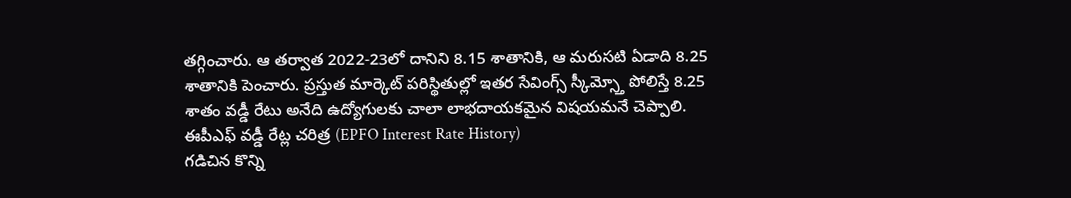తగ్గించారు. ఆ తర్వాత 2022-23లో దానిని 8.15 శాతానికి, ఆ మరుసటి ఏడాది 8.25 శాతానికి పెంచారు. ప్రస్తుత మార్కెట్ పరిస్థితుల్లో ఇతర సేవింగ్స్ స్కీమ్స్తో పోలిస్తే 8.25 శాతం వడ్డీ రేటు అనేది ఉద్యోగులకు చాలా లాభదాయకమైన విషయమనే చెప్పాలి.
ఈపీఎఫ్ వడ్డీ రేట్ల చరిత్ర (EPFO Interest Rate History)
గడిచిన కొన్ని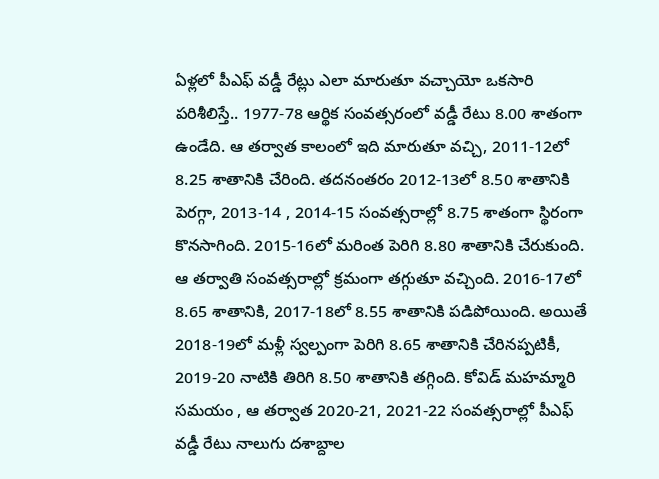ఏళ్లలో పీఎఫ్ వడ్డీ రేట్లు ఎలా మారుతూ వచ్చాయో ఒకసారి పరిశీలిస్తే.. 1977-78 ఆర్థిక సంవత్సరంలో వడ్డీ రేటు 8.00 శాతంగా ఉండేది. ఆ తర్వాత కాలంలో ఇది మారుతూ వచ్చి, 2011-12లో 8.25 శాతానికి చేరింది. తదనంతరం 2012-13లో 8.50 శాతానికి పెరగ్గా, 2013-14 , 2014-15 సంవత్సరాల్లో 8.75 శాతంగా స్థిరంగా కొనసాగింది. 2015-16లో మరింత పెరిగి 8.80 శాతానికి చేరుకుంది.
ఆ తర్వాతి సంవత్సరాల్లో క్రమంగా తగ్గుతూ వచ్చింది. 2016-17లో 8.65 శాతానికి, 2017-18లో 8.55 శాతానికి పడిపోయింది. అయితే 2018-19లో మళ్లీ స్వల్పంగా పెరిగి 8.65 శాతానికి చేరినప్పటికీ, 2019-20 నాటికి తిరిగి 8.50 శాతానికి తగ్గింది. కోవిడ్ మహమ్మారి సమయం , ఆ తర్వాత 2020-21, 2021-22 సంవత్సరాల్లో పీఎఫ్ వడ్డీ రేటు నాలుగు దశాబ్దాల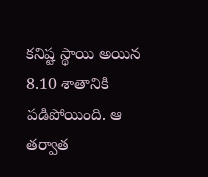కనిష్ట స్థాయి అయిన 8.10 శాతానికి పడిపోయింది. ఆ తర్వాత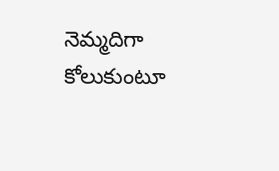నెమ్మదిగా కోలుకుంటూ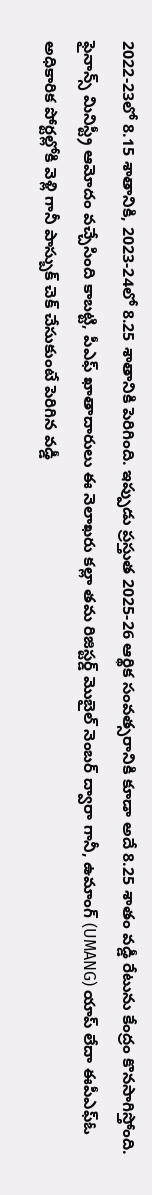2022-23లో 8.15 శాతానికి, 2023-24లో 8.25 శాతానికి పెరిగింది. ఇప్పుడు ప్రస్తుత 2025-26 ఆర్థిక సంవత్సరానికి కూడా అదే 8.25 శాతం వడ్డీ రేటును కేంద్రం కొనసాగిస్తోంది.
ఫైనాన్స్ మినిస్ట్రీ ఆమోదం వచ్చేసింది కాబట్టి, పీఎఫ్ ఖాతాదారులు ఈ నెలాఖరు కల్లా తమ రిజిస్టర్డ్ మొబైల్ నెంబర్ ద్వారా గానీ, ఉమాంగ్ (UMANG) యాప్ లేదా ఈపీఎఫ్ఓ అధికారిక పోర్టల్లోకి వెళ్లి గానీ పాస్బుక్ చెక్ చేసుకుంటే పెరిగిన వడ్డీ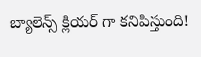బ్యాలెన్స్ క్లియర్ గా కనిపిస్తుంది!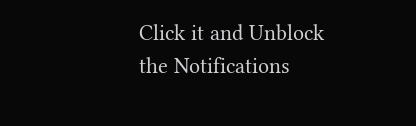Click it and Unblock the Notifications